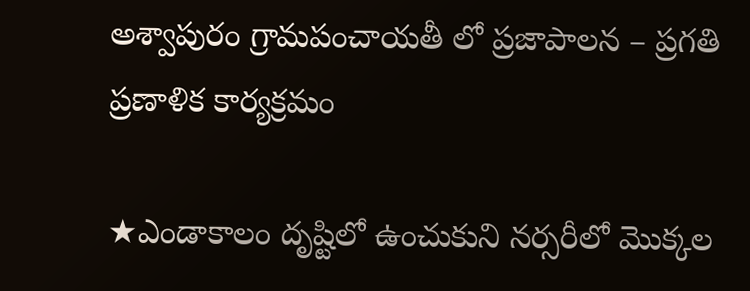అశ్వాపురం గ్రామపంచాయతీ లో ప్రజాపాలన – ప్రగతి ప్రణాళిక కార్యక్రమం

★ఎండాకాలం దృష్టిలో ఉంచుకుని నర్సరీలో మొక్కల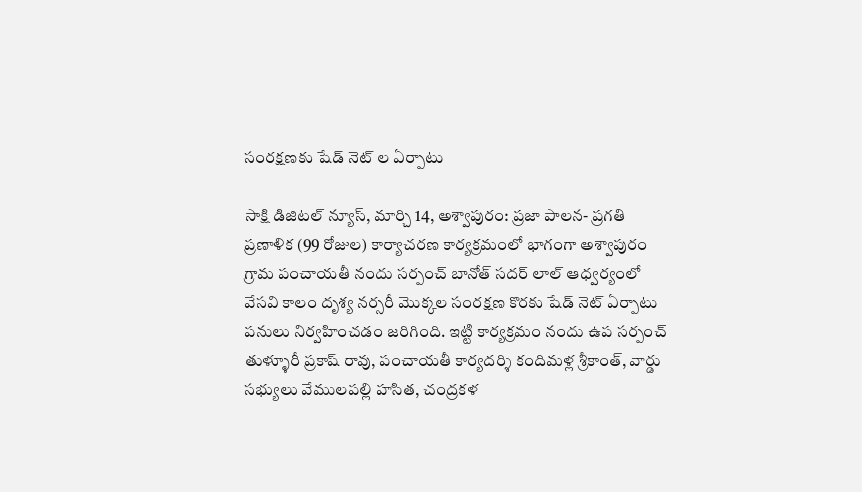సంరక్షణకు షేడ్ నెట్ ల ఏర్పాటు

సాక్షి డిజిటల్ న్యూస్, మార్చి 14, అశ్వాపురం: ప్రజా పాలన- ప్రగతి ప్రణాళిక (99 రోజుల) కార్యాచరణ కార్యక్రమంలో భాగంగా అశ్వాపురం గ్రామ పంచాయతీ నందు సర్పంచ్ బానోత్ సదర్ లాల్ ఆధ్వర్యంలో వేసవి కాలం దృశ్య నర్సరీ మొక్కల సంరక్షణ కొరకు షేడ్ నెట్ ఏర్పాటు పనులు నిర్వహించడం జరిగింది. ఇట్టి కార్యక్రమం నందు ఉప సర్పంచ్ తుళ్ళూరీ ప్రకాష్ రావు, పంచాయతీ కార్యదర్శి కందిమళ్ల శ్రీకాంత్, వార్డు సభ్యులు వేములపల్లి హసిత, చంద్రకళ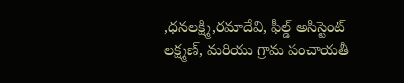,ధనలక్ష్మి,రమాదేవి, ఫీల్డ్ అసిస్టెంట్ లక్ష్మణ్, మరియు గ్రామ పంచాయతీ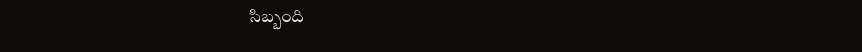సిబ్బంది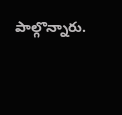పాల్గొన్నారు.